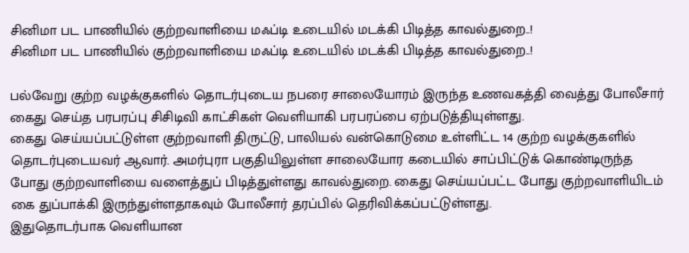சினிமா பட பாணியில் குற்றவாளியை மஃப்டி உடையில் மடக்கி பிடித்த காவல்துறை..!
சினிமா பட பாணியில் குற்றவாளியை மஃப்டி உடையில் மடக்கி பிடித்த காவல்துறை..!

பல்வேறு குற்ற வழக்குகளில் தொடர்புடைய நபரை சாலையோரம் இருந்த உணவகத்தி வைத்து போலீசார் கைது செய்த பரபரப்பு சிசிடிவி காட்சிகள் வெளியாகி பரபரப்பை ஏற்படுத்தியுள்ளது.
கைது செய்யப்பட்டுள்ள குற்றவாளி திருட்டு, பாலியல் வன்கொடுமை உள்ளிட்ட 14 குற்ற வழக்குகளில் தொடர்புடையவர் ஆவார். அமர்புரா பகுதியிலுள்ள சாலையோர கடையில் சாப்பிட்டுக் கொண்டிருந்த போது குற்றவாளியை வளைத்துப் பிடித்துள்ளது காவல்துறை. கைது செய்யப்பட்ட போது குற்றவாளியிடம் கை துப்பாக்கி இருந்துள்ளதாகவும் போலீசார் தரப்பில் தெரிவிக்கப்பட்டுள்ளது.
இதுதொடர்பாக வெளியான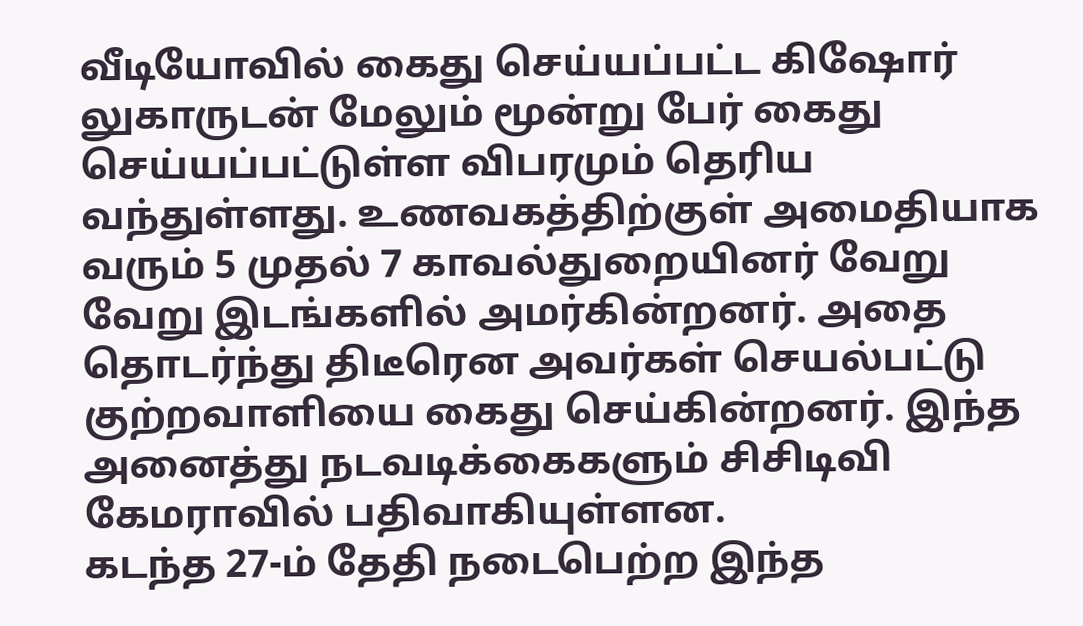வீடியோவில் கைது செய்யப்பட்ட கிஷோர் லுகாருடன் மேலும் மூன்று பேர் கைது செய்யப்பட்டுள்ள விபரமும் தெரிய வந்துள்ளது. உணவகத்திற்குள் அமைதியாக வரும் 5 முதல் 7 காவல்துறையினர் வேறு வேறு இடங்களில் அமர்கின்றனர். அதை தொடர்ந்து திடீரென அவர்கள் செயல்பட்டு குற்றவாளியை கைது செய்கின்றனர். இந்த அனைத்து நடவடிக்கைகளும் சிசிடிவி கேமராவில் பதிவாகியுள்ளன.
கடந்த 27-ம் தேதி நடைபெற்ற இந்த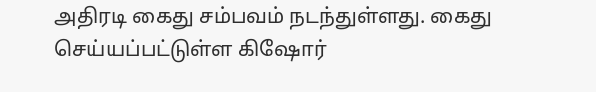அதிரடி கைது சம்பவம் நடந்துள்ளது. கைது செய்யப்பட்டுள்ள கிஷோர்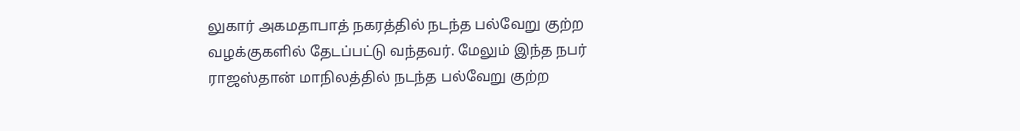லுகார் அகமதாபாத் நகரத்தில் நடந்த பல்வேறு குற்ற வழக்குகளில் தேடப்பட்டு வந்தவர். மேலும் இந்த நபர் ராஜஸ்தான் மாநிலத்தில் நடந்த பல்வேறு குற்ற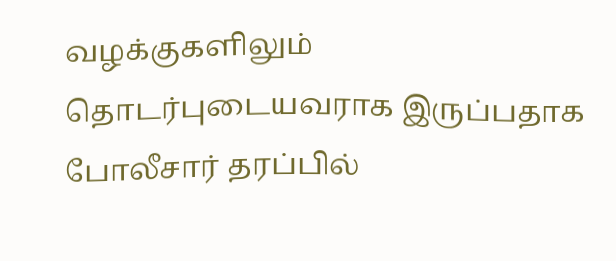வழக்குகளிலும் தொடர்புடையவராக இருப்பதாக போலீசார் தரப்பில்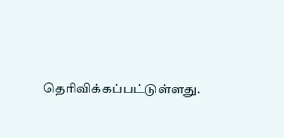தெரிவிக்கப்பட்டுள்ளது.